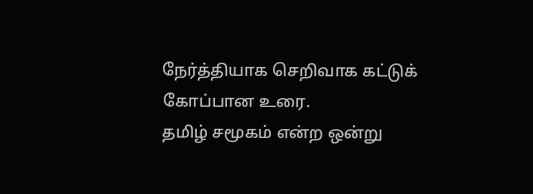நேர்த்தியாக செறிவாக கட்டுக் கோப்பான உரை.
தமிழ் சமூகம் என்ற ஒன்று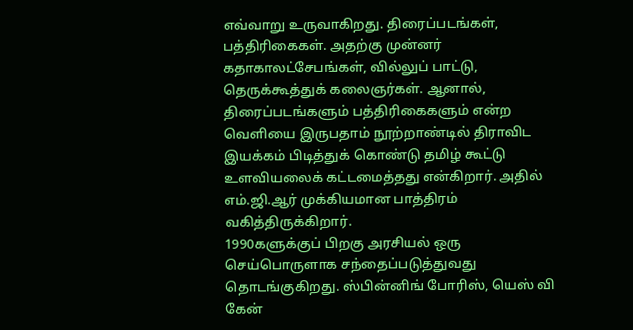எவ்வாறு உருவாகிறது. திரைப்படங்கள், பத்திரிகைகள். அதற்கு முன்னர் கதாகாலட்சேபங்கள், வில்லுப் பாட்டு, தெருக்கூத்துக் கலைஞர்கள். ஆனால், திரைப்படங்களும் பத்திரிகைகளும் என்ற வெளியை இருபதாம் நூற்றாண்டில் திராவிட இயக்கம் பிடித்துக் கொண்டு தமிழ் கூட்டு உளவியலைக் கட்டமைத்தது என்கிறார். அதில் எம்.ஜி.ஆர் முக்கியமான பாத்திரம் வகித்திருக்கிறார்.
1990களுக்குப் பிறகு அரசியல் ஒரு செய்பொருளாக சந்தைப்படுத்துவது தொடங்குகிறது. ஸ்பின்னிங் போரிஸ், யெஸ் வி கேன்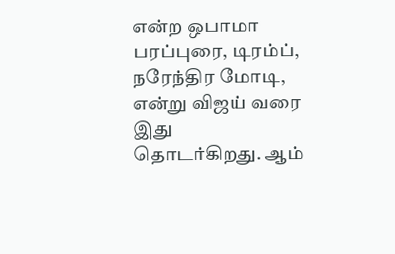என்ற ஒபாமா பரப்புரை, டிரம்ப், நரேந்திர மோடி, என்று விஜய் வரை இது தொடர்கிறது. ஆம்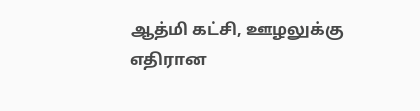ஆத்மி கட்சி, ஊழலுக்கு எதிரான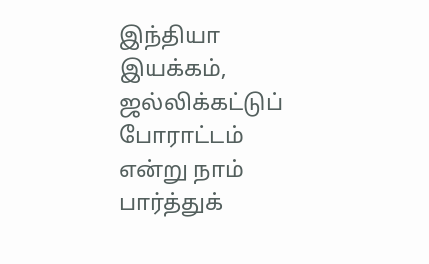இந்தியா இயக்கம், ஜல்லிக்கட்டுப் போராட்டம் என்று நாம் பார்த்துக்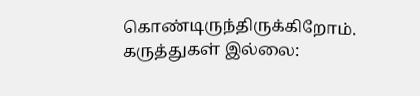கொண்டிருந்திருக்கிறோம்.
கருத்துகள் இல்லை: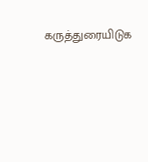கருத்துரையிடுக